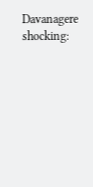Davanagere shocking: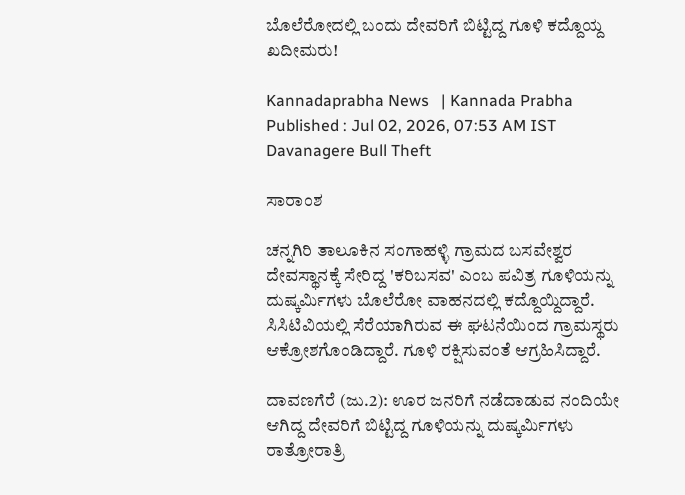ಬೊಲೆರೋದಲ್ಲಿ ಬಂದು ದೇವರಿಗೆ ಬಿಟ್ಟಿದ್ದ ಗೂಳಿ ಕದ್ದೊಯ್ದ ಖದೀಮರು!

Kannadaprabha News   | Kannada Prabha
Published : Jul 02, 2026, 07:53 AM IST
Davanagere Bull Theft

ಸಾರಾಂಶ

ಚನ್ನಗಿರಿ ತಾಲೂಕಿನ ಸಂಗಾಹಳ್ಳಿ ಗ್ರಾಮದ ಬಸವೇಶ್ವರ ದೇವಸ್ಥಾನಕ್ಕೆ ಸೇರಿದ್ದ 'ಕರಿಬಸವ' ಎಂಬ ಪವಿತ್ರ ಗೂಳಿಯನ್ನು ದುಷ್ಕರ್ಮಿಗಳು ಬೊಲೆರೋ ವಾಹನದಲ್ಲಿ ಕದ್ದೊಯ್ದಿದ್ದಾರೆ. ಸಿಸಿಟಿವಿಯಲ್ಲಿ ಸೆರೆಯಾಗಿರುವ ಈ ಘಟನೆಯಿಂದ ಗ್ರಾಮಸ್ಥರು ಆಕ್ರೋಶಗೊಂಡಿದ್ದಾರೆ. ಗೂಳಿ ರಕ್ಷಿಸುವಂತೆ ಆಗ್ರಹಿಸಿದ್ದಾರೆ.

ದಾವಣಗೆರೆ (ಜು.2): ಊರ ಜನರಿಗೆ ನಡೆದಾಡುವ ನಂದಿಯೇ ಆಗಿದ್ದ ದೇವರಿಗೆ ಬಿಟ್ಟಿದ್ದ ಗೂಳಿಯನ್ನು ದುಷ್ಕರ್ಮಿಗಳು ರಾತ್ರೋರಾತ್ರಿ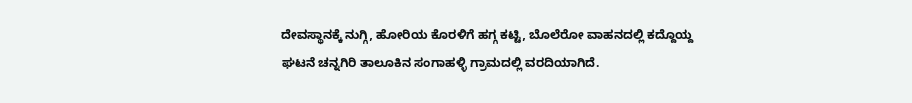ದೇವಸ್ಥಾನಕ್ಕೆ ನುಗ್ಗಿ, ಹೋರಿಯ ಕೊರಳಿಗೆ ಹಗ್ಗ ಕಟ್ಟಿ, ಬೊಲೆರೋ ವಾಹನದಲ್ಲಿ ಕದ್ದೊಯ್ದ ಘಟನೆ ಚನ್ನಗಿರಿ ತಾಲೂಕಿನ ಸಂಗಾಹಳ್ಳಿ ಗ್ರಾಮದಲ್ಲಿ ವರದಿಯಾಗಿದೆ.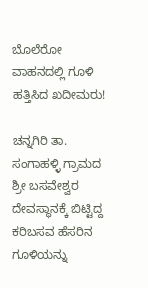ಬೊಲೆರೋ ವಾಹನದಲ್ಲಿ ಗೂಳಿ ಹತ್ತಿಸಿದ ಖದೀಮರು!

ಚನ್ನಗಿರಿ ತಾ. ಸಂಗಾಹಳ್ಳಿ ಗ್ರಾಮದ ಶ್ರೀ ಬಸವೇಶ್ವರ ದೇವಸ್ಥಾನಕ್ಕೆ ಬಿಟ್ಟಿದ್ದ ಕರಿಬಸವ ಹೆಸರಿನ ಗೂಳಿಯನ್ನು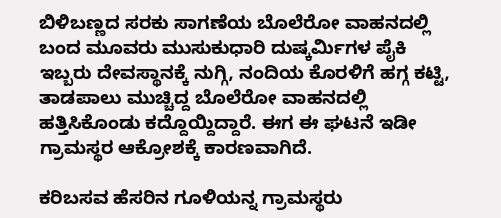ಬಿಳಿಬಣ್ಣದ ಸರಕು ಸಾಗಣೆಯ ಬೊಲೆರೋ ವಾಹನದಲ್ಲಿ ಬಂದ ಮೂವರು ಮುಸುಕುಧಾರಿ ದುಷ್ಕರ್ಮಿಗಳ ಪೈಕಿ ಇಬ್ಬರು ದೇವಸ್ಥಾನಕ್ಕೆ ನುಗ್ಗಿ, ನಂದಿಯ ಕೊರಳಿಗೆ ಹಗ್ಗ ಕಟ್ಟಿ, ತಾಡಪಾಲು ಮುಚ್ಚಿದ್ದ ಬೊಲೆರೋ ವಾಹನದಲ್ಲಿ ಹತ್ತಿಸಿಕೊಂಡು ಕದ್ದೊಯ್ದಿದ್ದಾರೆ. ಈಗ ಈ ಘಟನೆ ಇಡೀ ಗ್ರಾಮಸ್ಥರ ಆಕ್ರೋಶಕ್ಕೆ ಕಾರಣ‍ವಾಗಿದೆ.

ಕರಿಬಸವ ಹೆಸರಿನ ಗೂಳಿಯನ್ನ ಗ್ರಾಮಸ್ಥರು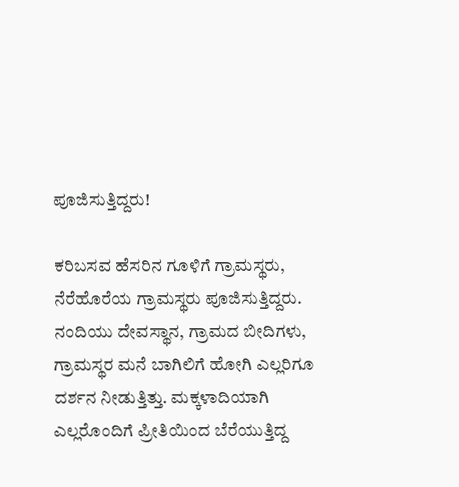ಪೂಜಿಸುತ್ತಿದ್ದರು!

ಕರಿಬಸವ ಹೆಸರಿನ ಗೂಳಿಗೆ ಗ್ರಾಮಸ್ಥರು, ನೆರೆಹೊರೆಯ ಗ್ರಾಮಸ್ಥರು ಪೂಜಿಸುತ್ತಿದ್ದರು. ನಂದಿಯು ದೇವಸ್ಥಾನ, ಗ್ರಾಮದ ಬೀದಿಗಳು, ಗ್ರಾಮಸ್ಥರ ಮನೆ ಬಾಗಿಲಿಗೆ ಹೋಗಿ ಎಲ್ಲರಿಗೂ ದರ್ಶನ ನೀಡುತ್ತಿತ್ತು. ಮಕ್ಕಳಾದಿಯಾಗಿ ಎಲ್ಲರೊಂದಿಗೆ ಪ್ರೀತಿಯಿಂದ ಬೆರೆಯುತ್ತಿದ್ದ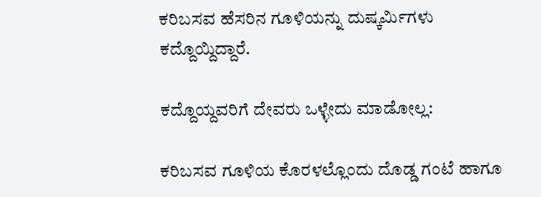ಕರಿಬಸವ ಹೆಸರಿನ ಗೂಳಿಯನ್ನು ದುಷ್ಕರ್ಮಿಗಳು ಕದ್ದೊಯ್ದಿದ್ದಾರೆ.

ಕದ್ದೊಯ್ದವರಿಗೆ ದೇವರು ಒಳ್ಳೇದು ಮಾಡೋಲ್ಲ:

ಕರಿಬಸವ ಗೂಳಿಯ ಕೊರಳಲ್ಲೊಂದು ದೊಡ್ಡ ಗಂಟೆ ಹಾಗೂ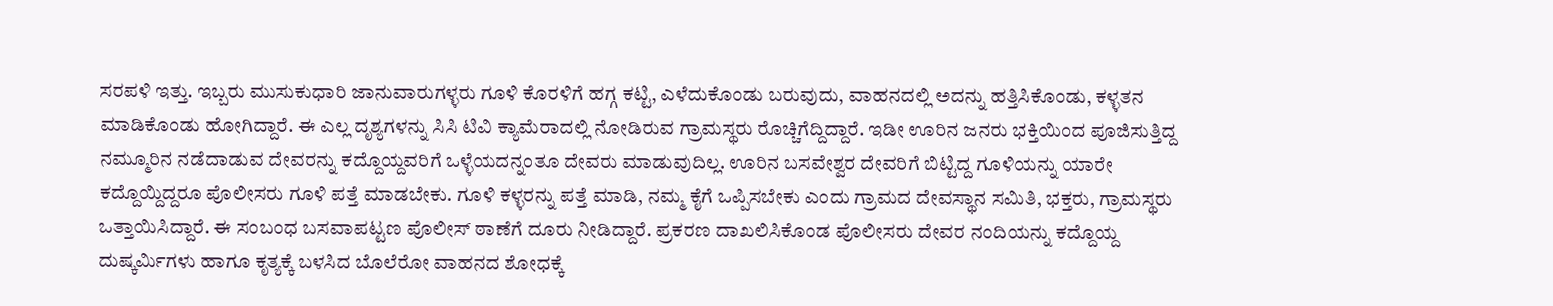ಸರಪಳಿ ಇತ್ತು. ಇಬ್ಬರು ಮುಸುಕುಧಾರಿ ಜಾನುವಾರುಗಳ್ಳರು ಗೂಳಿ ಕೊರಳಿಗೆ ಹಗ್ಗ ಕಟ್ಟಿ, ಎಳೆದುಕೊಂಡು ಬರುವುದು, ವಾಹನದಲ್ಲಿ ಅದನ್ನು ಹತ್ತಿಸಿಕೊಂಡು, ಕಳ್ಳತನ ಮಾಡಿಕೊಂಡು ಹೋಗಿದ್ದಾರೆ. ಈ ಎಲ್ಲ ದೃಶ್ಯಗಳನ್ನು ಸಿಸಿ ಟಿವಿ ಕ್ಯಾಮೆರಾದಲ್ಲಿ ನೋಡಿರುವ ಗ್ರಾಮಸ್ಥರು ರೊಚ್ಚಿಗೆದ್ದಿದ್ದಾರೆ. ಇಡೀ ಊರಿನ ಜನರು ಭಕ್ತಿಯಿಂದ ಪೂಜಿಸುತ್ತಿದ್ದ ನಮ್ಮೂರಿನ ನಡೆದಾಡುವ ದೇವರನ್ನು ಕದ್ದೊಯ್ದವರಿಗೆ ಒಳ್ಳೆಯದನ್ನಂತೂ ದೇವರು ಮಾಡುವುದಿಲ್ಲ. ಊರಿನ ಬಸವೇಶ್ವರ ದೇವರಿಗೆ ಬಿಟ್ಟಿದ್ದ ಗೂಳಿಯನ್ನು ಯಾರೇ ಕದ್ದೊಯ್ದಿದ್ದರೂ ಪೊಲೀಸರು ಗೂಳಿ ಪತ್ತೆ ಮಾಡಬೇಕು. ಗೂಳಿ ಕಳ್ಳರನ್ನು ಪತ್ತೆ ಮಾಡಿ, ನಮ್ಮ ಕೈಗೆ ಒಪ್ಪಿಸಬೇಕು ಎಂದು ಗ್ರಾಮದ ದೇವಸ್ಥಾನ ಸಮಿತಿ, ಭಕ್ತರು, ಗ್ರಾಮಸ್ಥರು ಒತ್ತಾಯಿಸಿದ್ದಾರೆ. ಈ ಸಂಬಂಧ ಬಸವಾಪಟ್ಟಣ ಪೊಲೀಸ್ ಠಾಣೆಗೆ ದೂರು ನೀಡಿದ್ದಾರೆ. ಪ್ರಕರಣ ದಾಖಲಿಸಿಕೊಂಡ ಪೊಲೀಸರು ದೇವರ ನಂದಿಯನ್ನು ಕದ್ದೊಯ್ದ ದುಷ್ಕರ್ಮಿಗಳು ಹಾಗೂ ಕೃತ್ಯಕ್ಕೆ ಬಳಸಿದ ಬೊಲೆರೋ ವಾಹನದ ಶೋಧಕ್ಕೆ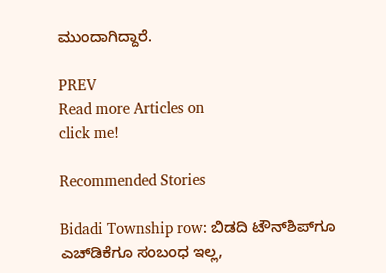ಮುಂದಾಗಿದ್ದಾರೆ.

PREV
Read more Articles on
click me!

Recommended Stories

Bidadi Township row: ಬಿಡದಿ ಟೌನ್‌ಶಿಪ್‌ಗೂ ಎಚ್‌ಡಿಕೆಗೂ ಸಂಬಂಧ ಇಲ್ಲ,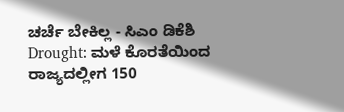ಚರ್ಚೆ ಬೇಕಿಲ್ಲ - ಸಿಎಂ ಡಿಕೆಶಿ
Drought: ಮಳೆ ಕೊರತೆಯಿಂದ ರಾಜ್ಯದಲ್ಲೀಗ 150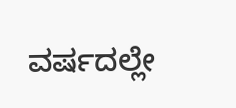ವರ್ಷದಲ್ಲೇ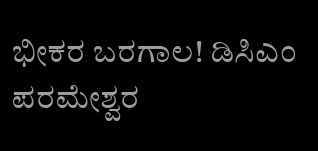ಭೀಕರ ಬರಗಾಲ! ಡಿಸಿಎಂ ಪರಮೇಶ್ವರ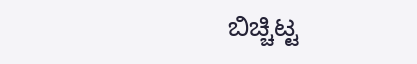ಬಿಚ್ಚಿಟ್ಟ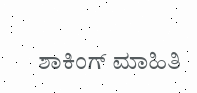ಶಾಕಿಂಗ್ ಮಾಹಿತಿ